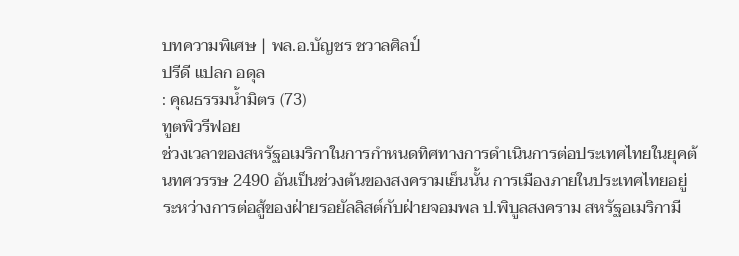บทความพิเศษ | พล.อ.บัญชร ชวาลศิลป์
ปรีดี แปลก อดุล
: คุณธรรมน้ำมิตร (73)
ทูตพิวรีฟอย
ช่วงเวลาของสหรัฐอเมริกาในการกำหนดทิศทางการดำเนินการต่อประเทศไทยในยุคต้นทศวรรษ 2490 อันเป็นช่วงต้นของสงครามเย็นนั้น การเมืองภายในประเทศไทยอยู่ระหว่างการต่อสู้ของฝ่ายรอยัลลิสต์กับฝ่ายจอมพล ป.พิบูลสงคราม สหรัฐอเมริกามี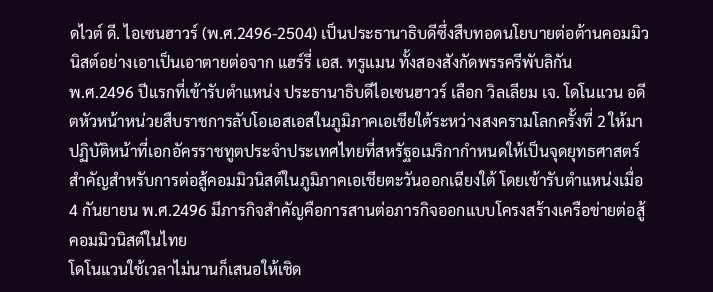ดไวต์ ดี. ไอเซนฮาวร์ (พ.ศ.2496-2504) เป็นประธานาธิบดีซึ่งสืบทอดนโยบายต่อต้านคอมมิวนิสต์อย่างเอาเป็นเอาตายต่อจาก แฮร์รี่ เอส. ทรูแมน ทั้งสองสังกัดพรรครีพับลิกัน
พ.ศ.2496 ปีแรกที่เข้ารับตำแหน่ง ประธานาธิบดีไอเซนฮาวร์ เลือก วิลเลียม เจ. โดโนแวน อดีตหัวหน้าหน่วยสืบราชการลับโอเอสเอสในภูมิภาคเอเชียใต้ระหว่างสงครามโลกครั้งที่ 2 ให้มาปฏิบัติหน้าที่เอกอัครราชทูตประจำประเทศไทยที่สหรัฐอเมริกากำหนดให้เป็นจุดยุทธศาสตร์สำคัญสำหรับการต่อสู้คอมมิวนิสต์ในภูมิภาคเอเชียตะวันออกเฉียงใต้ โดยเข้ารับตำแหน่งเมื่อ 4 กันยายน พ.ศ.2496 มีภารกิจสำคัญคือการสานต่อภารกิจออกแบบโครงสร้างเครือข่ายต่อสู้คอมมิวนิสต์ในไทย
โดโนแวนใช้เวลาไม่นานก็เสนอให้เชิด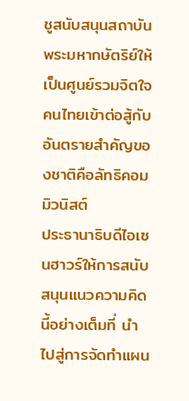ชูสนับสนุนสถาบันพระมหากษัตริย์ให้เป็นศูนย์รวมจิตใจคนไทยเข้าต่อสู้กับอันตรายสำคัญของชาติคือลัทธิคอมมิวนิสต์
ประธานาธิบดีไอเซนฮาวร์ให้การสนับสนุนแนวความคิดนี้อย่างเต็มที่ นำไปสู่การจัดทำแผน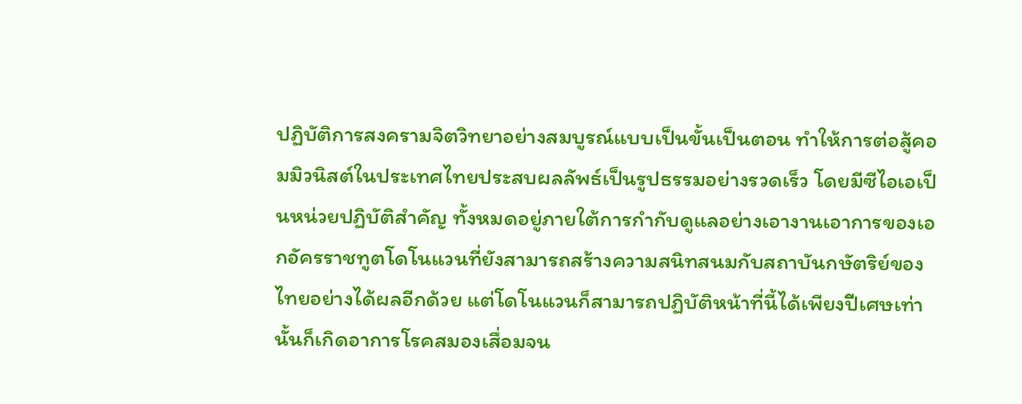ปฏิบัติการสงครามจิตวิทยาอย่างสมบูรณ์แบบเป็นขั้นเป็นตอน ทำให้การต่อสู้คอมมิวนิสต์ในประเทศไทยประสบผลลัพธ์เป็นรูปธรรมอย่างรวดเร็ว โดยมีซีไอเอเป็นหน่วยปฏิบัติสำคัญ ทั้งหมดอยู่ภายใต้การกำกับดูแลอย่างเอางานเอาการของเอกอัครราชทูตโดโนแวนที่ยังสามารถสร้างความสนิทสนมกับสถาบันกษัตริย์ของไทยอย่างได้ผลอีกด้วย แต่โดโนแวนก็สามารถปฏิบัติหน้าที่นี้ได้เพียงปีเศษเท่านั้นก็เกิดอาการโรคสมองเสื่อมจน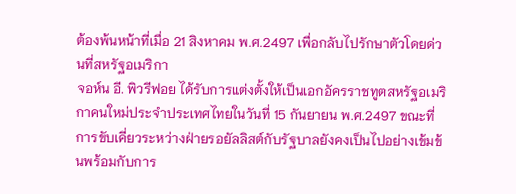ต้องพ้นหน้าที่เมื่อ 21 สิงหาคม พ.ศ.2497 เพื่อกลับไปรักษาตัวโดยด่วนที่สหรัฐอเมริกา
จอห์น อี. พิวรีฟอย ได้รับการแต่งตั้งให้เป็นเอกอัครราชทูตสหรัฐอเมริกาคนใหม่ประจำประเทศไทยในวันที่ 15 กันยายน พ.ศ.2497 ขณะที่การขับเคี่ยวระหว่างฝ่ายรอยัลลิสต์กับรัฐบาลยังคงเป็นไปอย่างเข้มข้นพร้อมกับการ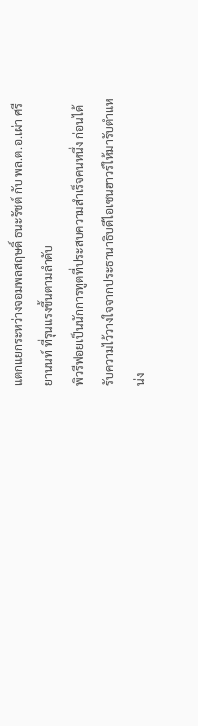แตกแยกระหว่างจอมพลสฤษดิ์ ธนะรัชต์ กับ พล.ต.อ.เผ่า ศรียานนท์ ที่รุนแรงขึ้นตามลำดับ
พิวรีฟอยเป็นนักการทูตที่ประสบความสำเร็จคนหนึ่ง ก่อนได้รับความไว้วางใจจากประธานาธิบดีไอเซนฮาวร์ให้มารับตำแหน่ง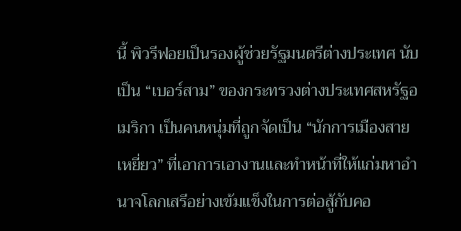นี้ พิวรีฟอยเป็นรองผู้ช่วยรัฐมนตรีต่างประเทศ นับเป็น “เบอร์สาม” ของกระทรวงต่างประเทศสหรัฐอเมริกา เป็นคนหนุ่มที่ถูกจัดเป็น “นักการเมืองสายเหยี่ยว” ที่เอาการเอางานและทำหน้าที่ให้แก่มหาอำนาจโลกเสรีอย่างเข้มแข็งในการต่อสู้กับคอ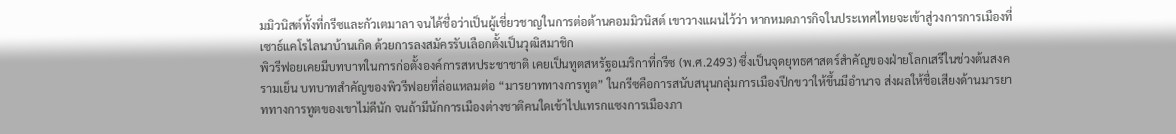มมิวนิสต์ทั้งที่กรีซและกัวเตมาลา จนได้ชื่อว่าเป็นผู้เชี่ยวชาญในการต่อต้านคอมมิวนิสต์ เขาวางแผนไว้ว่า หากหมดภารกิจในประเทศไทยจะเข้าสู่วงการการเมืองที่เซาธ์แคโรไลนาบ้านเกิด ด้วยการลงสมัครรับเลือกตั้งเป็นวุฒิสมาชิก
พิวรีฟอยเคยมีบทบาทในการก่อตั้งองค์การสหประชาชาติ เคยเป็นทูตสหรัฐอเมริกาที่กรีซ (พ.ศ.2493) ซึ่งเป็นจุดยุทธศาสตร์สำคัญของฝ่ายโลกเสรีในช่วงต้นสงครามเย็น บทบาทสำคัญของพิวรีฟอยที่ล่อแหลมต่อ “มารยาททางการทูต” ในกรีซคือการสนับสนุนกลุ่มการเมืองปีกขวาให้ขึ้นมีอำนาจ ส่งผลให้ชื่อเสียงด้านมารยาททางการทูตของเขาไม่ดีนัก จนถ้ามีนักการเมืองต่างชาติคนใดเข้าไปแทรกแซงการเมืองภา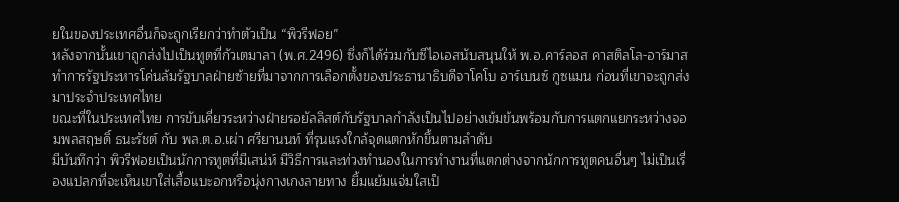ยในของประเทศอื่นก็จะถูกเรียกว่าทำตัวเป็น “พิวรีฟอย”
หลังจากนั้นเขาถูกส่งไปเป็นทูตที่กัวเตมาลา (พ.ศ.2496) ซึ่งก็ได้ร่วมกับซีไอเอสนับสนุนให้ พ.อ.คาร์ลอส คาสติลโล-อาร์มาส ทำการรัฐประหารโค่นล้มรัฐบาลฝ่ายซ้ายที่มาจากการเลือกตั้งของประธานาธิบดีจาโคโบ อาร์เบนซ์ กูซแมน ก่อนที่เขาจะถูกส่งมาประจำประเทศไทย
ขณะที่ในประเทศไทย การขับเคี่ยวระหว่างฝ่ายรอยัลลิสต์กับรัฐบาลกำลังเป็นไปอย่างเข้มข้นพร้อมกับการแตกแยกระหว่างจอมพลสฤษดิ์ ธนะรัชต์ กับ พล.ต.อ.เผ่า ศรียานนท์ ที่รุนแรงใกล้จุดแตกหักขึ้นตามลำดับ
มีบันทึกว่า พิวรีฟอยเป็นนักการทูตที่มีเสน่ห์ มีวิธีการและท่วงทำนองในการทำงานที่แตกต่างจากนักการทูตคนอื่นๆ ไม่เป็นเรื่องแปลกที่จะเห็นเขาใส่เสื้อแบะอกหรือนุ่งกางเกงลายทาง ยิ้มแย้มแจ่มใสเป็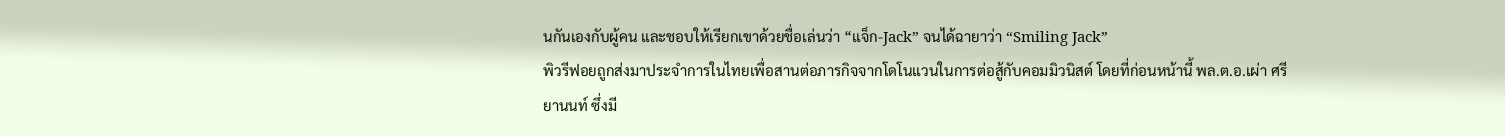นกันเองกับผู้คน และชอบให้เรียกเขาด้วยชื่อเล่นว่า “แจ็ก-Jack” จนได้ฉายาว่า “Smiling Jack”
พิวรีฟอยถูกส่งมาประจำการในไทยเพื่อสานต่อภารกิจจากโดโนแวนในการต่อสู้กับคอมมิวนิสต์ โดยที่ก่อนหน้านี้ พล.ต.อ.เผ่า ศรียานนท์ ซึ่งมี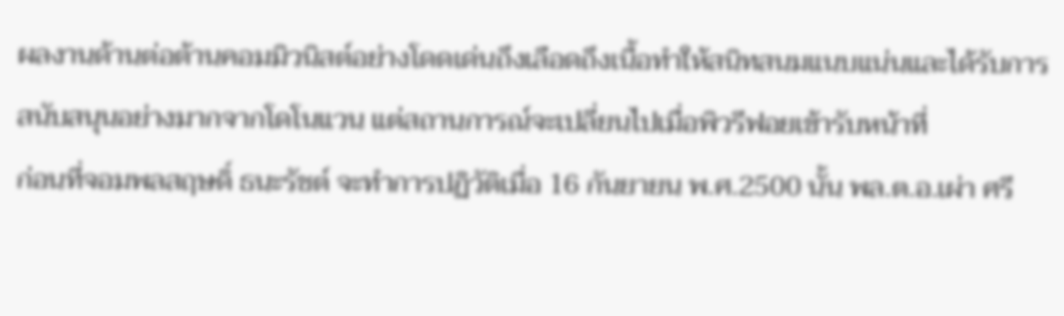ผลงานด้านต่อต้านคอมมิวนิสต์อย่างโดดเด่นถึงเลือดถึงเนื้อทำให้สนิทสนมแนบแน่นและได้รับการสนับสนุนอย่างมากจากโดโนแวน แต่สถานการณ์จะเปลี่ยนไปเมื่อพิวรีฟอยเข้ารับหน้าที่
ก่อนที่จอมพลสฤษดิ์ ธนะรัชต์ จะทำการปฏิวัติเมื่อ 16 กันยายน พ.ศ.2500 นั้น พล.ต.อ.เผ่า ศรี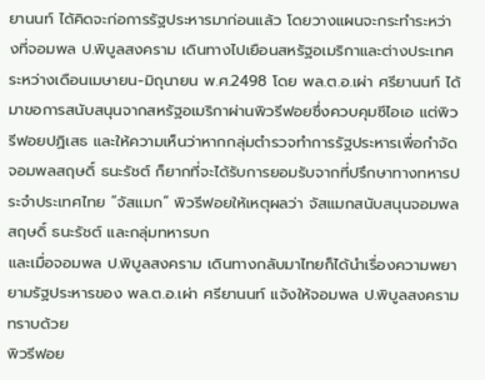ยานนท์ ได้คิดจะก่อการรัฐประหารมาก่อนแล้ว โดยวางแผนจะกระทำระหว่างที่จอมพล ป.พิบูลสงคราม เดินทางไปเยือนสหรัฐอเมริกาและต่างประเทศระหว่างเดือนเมษายน-มิถุนายน พ.ศ.2498 โดย พล.ต.อ.เผ่า ศรียานนท์ ได้มาขอการสนับสนุนจากสหรัฐอเมริกาผ่านพิวรีฟอยซึ่งควบคุมซีไอเอ แต่พิวรีฟอยปฏิเสธ และให้ความเห็นว่าหากกลุ่มตำรวจทำการรัฐประหารเพื่อกำจัดจอมพลสฤษดิ์ ธนะรัชต์ ก็ยากที่จะได้รับการยอมรับจากที่ปรึกษาทางทหารประจำประเทศไทย “จัสแมก” พิวรีฟอยให้เหตุผลว่า จัสแมกสนับสนุนจอมพลสฤษดิ์ ธนะรัชต์ และกลุ่มทหารบก
และเมื่อจอมพล ป.พิบูลสงคราม เดินทางกลับมาไทยก็ได้นำเรื่องความพยายามรัฐประหารของ พล.ต.อ.เผ่า ศรียานนท์ แจ้งให้จอมพล ป.พิบูลสงคราม ทราบด้วย
พิวรีฟอย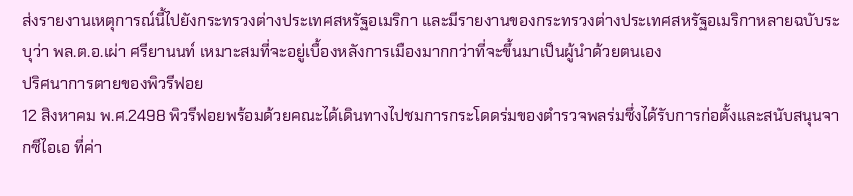ส่งรายงานเหตุการณ์นี้ไปยังกระทรวงต่างประเทศสหรัฐอเมริกา และมีรายงานของกระทรวงต่างประเทศสหรัฐอเมริกาหลายฉบับระบุว่า พล.ต.อ.เผ่า ศรียานนท์ เหมาะสมที่จะอยู่เบื้องหลังการเมืองมากกว่าที่จะขึ้นมาเป็นผู้นำด้วยตนเอง
ปริศนาการตายของพิวรีฟอย
12 สิงหาคม พ.ศ.2498 พิวรีฟอยพร้อมด้วยคณะได้เดินทางไปชมการกระโดดร่มของตำรวจพลร่มซึ่งได้รับการก่อตั้งและสนับสนุนจากซีไอเอ ที่ค่า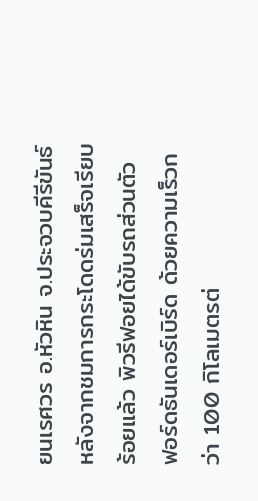ยนเรศวร อ.หัวหิน จ.ประจวบคีรีขันธ์ หลังจากชมการกระโดดร่มเสร็จเรียบร้อยแล้ว พิวรีฟอยได้ขับรถส่วนตัว ฟอร์ดธันเดอร์เบิร์ด ด้วยความเร็วกว่า 100 กิโลเมตรต่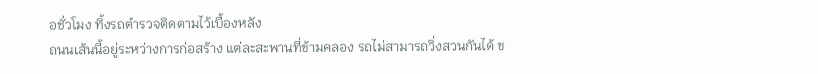อชั่วโมง ทิ้งรถตำรวจติดตามไว้เบื้องหลัง
ถนนเส้นนี้อยู่ระหว่างการก่อสร้าง แต่ละสะพานที่ข้ามคลอง รถไม่สามารถวิ่งสวนกันได้ ข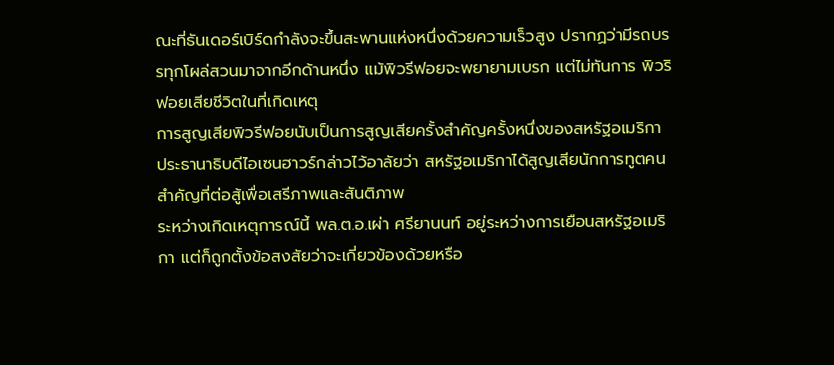ณะที่ธันเดอร์เบิร์ดกำลังจะขึ้นสะพานแห่งหนึ่งด้วยความเร็วสูง ปรากฏว่ามีรถบรรทุกโผล่สวนมาจากอีกด้านหนึ่ง แม้พิวรีฟอยจะพยายามเบรก แต่ไม่ทันการ พิวริฟอยเสียชีวิตในที่เกิดเหตุ
การสูญเสียพิวรีฟอยนับเป็นการสูญเสียครั้งสำคัญครั้งหนึ่งของสหรัฐอเมริกา
ประธานาธิบดีไอเซนฮาวร์กล่าวไว้อาลัยว่า สหรัฐอเมริกาได้สูญเสียนักการทูตคนสำคัญที่ต่อสู้เพื่อเสรีภาพและสันติภาพ
ระหว่างเกิดเหตุการณ์นี้ พล.ต.อ.เผ่า ศรียานนท์ อยู่ระหว่างการเยือนสหรัฐอเมริกา แต่ก็ถูกตั้งข้อสงสัยว่าจะเกี่ยวข้องด้วยหรือ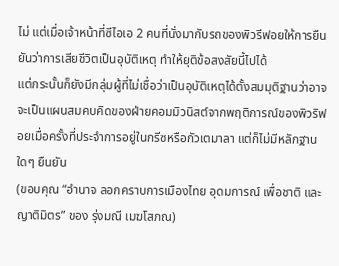ไม่ แต่เมื่อเจ้าหน้าที่ซีไอเอ 2 คนที่นั่งมากับรถของพิวรีฟอยให้การยืนยันว่าการเสียชีวิตเป็นอุบัติเหตุ ทำให้ยุติข้อสงสัยนี้ไปได้
แต่กระนั้นก็ยังมีกลุ่มผู้ที่ไม่เชื่อว่าเป็นอุบัติเหตุได้ตั้งสมมุติฐานว่าอาจจะเป็นแผนสมคบคิดของฝ่ายคอมมิวนิสต์จากพฤติการณ์ของพิวริฟอยเมื่อครั้งที่ประจำการอยู่ในกรีซหรือกัวเตมาลา แต่ก็ไม่มีหลักฐานใดๆ ยืนยัน
(ขอบคุณ “อำนาจ ลอกคราบการเมืองไทย อุดมการณ์ เพื่อชาติ และญาติมิตร” ของ รุ่งมณี เมฆโสภณ)